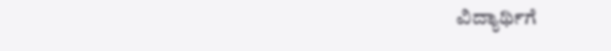ವಿದ್ಯಾರ್ಥಿಗೆ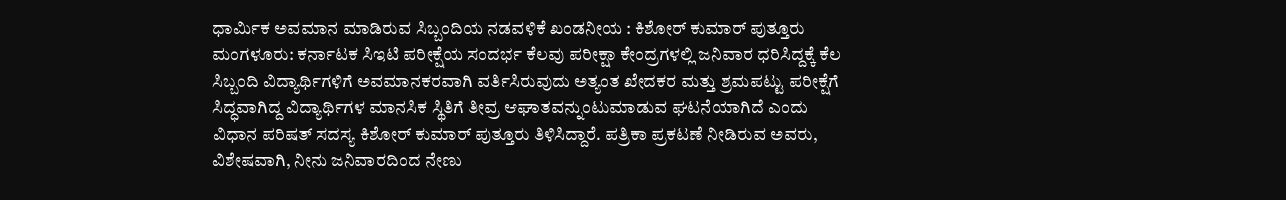ಧಾರ್ಮಿಕ ಅವಮಾನ ಮಾಡಿರುವ ಸಿಬ್ಬಂದಿಯ ನಡವಳಿಕೆ ಖಂಡನೀಯ : ಕಿಶೋರ್ ಕುಮಾರ್ ಪುತ್ತೂರು
ಮಂಗಳೂರು: ಕರ್ನಾಟಕ ಸಿಇಟಿ ಪರೀಕ್ಷೆಯ ಸಂದರ್ಭ ಕೆಲವು ಪರೀಕ್ಷಾ ಕೇಂದ್ರಗಳಲ್ಲಿ ಜನಿವಾರ ಧರಿಸಿದ್ದಕ್ಕೆ ಕೆಲ ಸಿಬ್ಬಂದಿ ವಿದ್ಯಾರ್ಥಿಗಳಿಗೆ ಅವಮಾನಕರವಾಗಿ ವರ್ತಿಸಿರುವುದು ಅತ್ಯಂತ ಖೇದಕರ ಮತ್ತು ಶ್ರಮಪಟ್ಟು ಪರೀಕ್ಷೆಗೆ ಸಿದ್ಧವಾಗಿದ್ದ ವಿದ್ಯಾರ್ಥಿಗಳ ಮಾನಸಿಕ ಸ್ಥಿತಿಗೆ ತೀವ್ರ ಆಘಾತವನ್ನುಂಟುಮಾಡುವ ಘಟನೆಯಾಗಿದೆ ಎಂದು ವಿಧಾನ ಪರಿಷತ್ ಸದಸ್ಯ ಕಿಶೋರ್ ಕುಮಾರ್ ಪುತ್ತೂರು ತಿಳಿಸಿದ್ದಾರೆ. ಪತ್ರಿಕಾ ಪ್ರಕಟಣೆ ನೀಡಿರುವ ಅವರು, ವಿಶೇಷವಾಗಿ, ನೀನು ಜನಿವಾರದಿಂದ ನೇಣು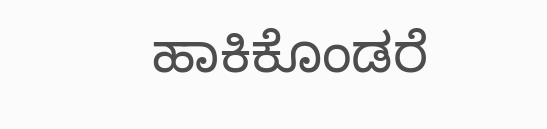ಹಾಕಿಕೊಂಡರೆ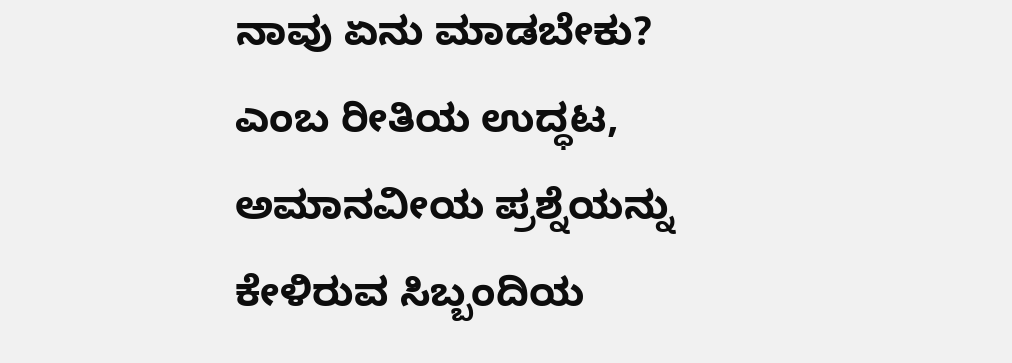ನಾವು ಏನು ಮಾಡಬೇಕು? ಎಂಬ ರೀತಿಯ ಉದ್ಧಟ, ಅಮಾನವೀಯ ಪ್ರಶ್ನೆಯನ್ನು ಕೇಳಿರುವ ಸಿಬ್ಬಂದಿಯ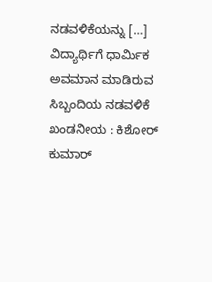ನಡವಳಿಕೆಯನ್ನು […]
ವಿದ್ಯಾರ್ಥಿಗೆ ಧಾರ್ಮಿಕ ಅವಮಾನ ಮಾಡಿರುವ ಸಿಬ್ಬಂದಿಯ ನಡವಳಿಕೆ ಖಂಡನೀಯ : ಕಿಶೋರ್ ಕುಮಾರ್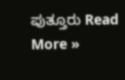ಪುತ್ತೂರು Read More »